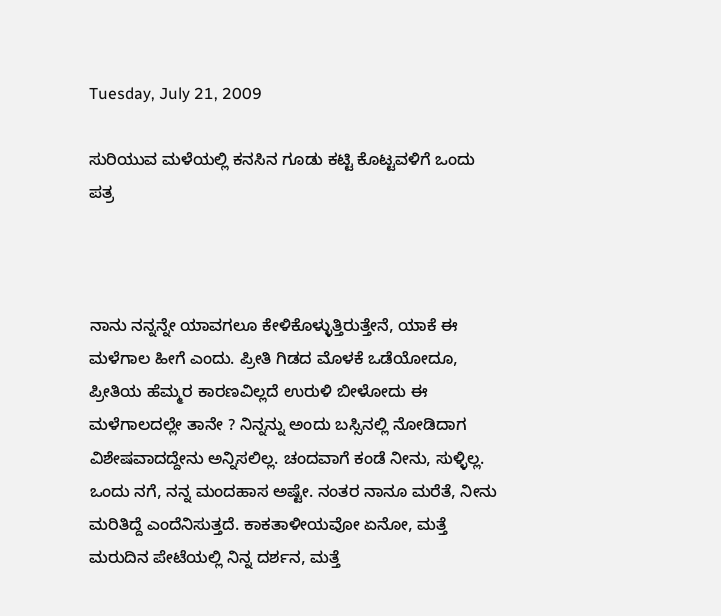Tuesday, July 21, 2009

ಸುರಿಯುವ ಮಳೆಯಲ್ಲಿ ಕನಸಿನ ಗೂಡು ಕಟ್ಟಿ ಕೊಟ್ಟವಳಿಗೆ ಒಂದು ಪತ್ರ



ನಾನು ನನ್ನನ್ನೇ ಯಾವಗಲೂ ಕೇಳಿಕೊಳ್ಳುತ್ತಿರುತ್ತೇನೆ, ಯಾಕೆ ಈ ಮಳೆಗಾಲ ಹೀಗೆ ಎಂದು. ಪ್ರೀತಿ ಗಿಡದ ಮೊಳಕೆ ಒಡೆಯೋದೂ, ಪ್ರೀತಿಯ ಹೆಮ್ಮರ ಕಾರಣವಿಲ್ಲದೆ ಉರುಳಿ ಬೀಳೋದು ಈ ಮಳೆಗಾಲದಲ್ಲೇ ತಾನೇ ? ನಿನ್ನನ್ನು ಅಂದು ಬಸ್ಸಿನಲ್ಲಿ ನೋಡಿದಾಗ ವಿಶೇಷವಾದದ್ದೇನು ಅನ್ನಿಸಲಿಲ್ಲ. ಚಂದವಾಗೆ ಕಂಡೆ ನೀನು, ಸುಳ್ಳಿಲ್ಲ. ಒಂದು ನಗೆ, ನನ್ನ ಮಂದಹಾಸ ಅಷ್ಟೇ. ನಂತರ ನಾನೂ ಮರೆತೆ, ನೀನು ಮರಿತಿದ್ದೆ ಎಂದೆನಿಸುತ್ತದೆ. ಕಾಕತಾಳೀಯವೋ ಏನೋ, ಮತ್ತೆ ಮರುದಿನ ಪೇಟೆಯಲ್ಲಿ ನಿನ್ನ ದರ್ಶನ, ಮತ್ತೆ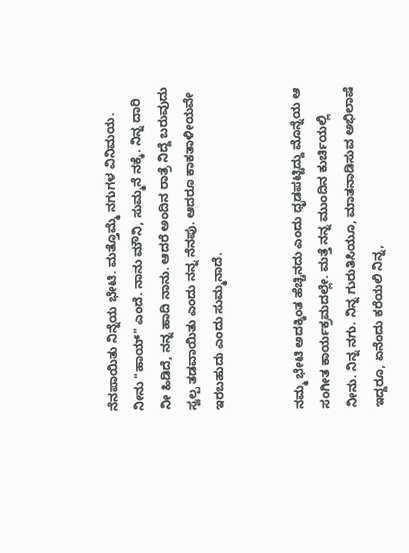ನೆನಪಾಯಿತು ನಿನ್ನೆಯ ಭೇಟಿ. ಮತ್ತೊಮ್ಮೆ ನಗುಗಳ ವಿನಿಮಯ. ನೀನು "ಹಾಯ್" ಎಂದೆ. ನಾನು ಮೌನಿ, ಸುಮ್ಮನೆ ನಕ್ಕೆ. ನಿನ್ನ ದಾರಿ ನೀ ಹಿಡಿದೆ, ನನ್ನ ಹಾದಿ ನಾನು. ಆದರೆ ಅಂದಿನ ರಾತ್ರೆ ನಿದ್ದೆ ಬರುವುದು ಸ್ವಲ್ಪ ತಡವಾಯಿತು ಎಂದು ನನ್ನ ನೆನಪು. ಆದರೂ ಕಾಕತಾಳೀಯವೇ ಇರಬಹುದು ಎಂದು ಸುಮ್ಮನಾದೆ.


ನಮ್ಮ ಭೇಟಿ ಅದಕ್ಕಿಂತ ಹೆಚ್ಚಿನದು ಎಂದು ಧೃಡಪಟ್ಟಿದ್ದು ಮೊನ್ನೆಯ ಆ ಸಂಗೀತ ಕಾರ್ಯಕ್ರಮದಲ್ಲೇ. ಮತ್ತೆ ನನ್ನ ಮುಂದಿನ ಕುರ್ಚಿಯಲ್ಲಿ ನೀನು. ನಿನ್ನ ನಗು. ನಿನ್ನ ಗುರುತಿಸಿಯೂ, ಮಾತನಾಡಿಸುವ ಅಭಿಲಾಷೆ ಇದ್ದರೂ, ಏನೆಂದು ಕರೆಯಲಿ ನಿನ್ನ,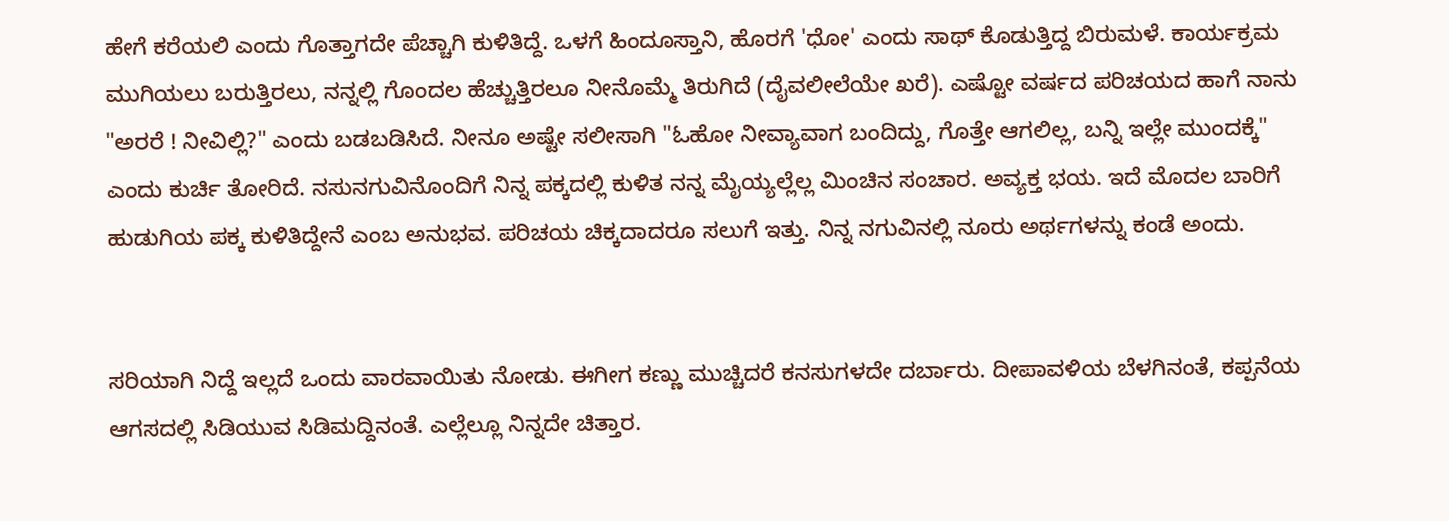ಹೇಗೆ ಕರೆಯಲಿ ಎಂದು ಗೊತ್ತಾಗದೇ ಪೆಚ್ಚಾಗಿ ಕುಳಿತಿದ್ದೆ. ಒಳಗೆ ಹಿಂದೂಸ್ತಾನಿ, ಹೊರಗೆ 'ಧೋ' ಎಂದು ಸಾಥ್ ಕೊಡುತ್ತಿದ್ದ ಬಿರುಮಳೆ. ಕಾರ್ಯಕ್ರಮ ಮುಗಿಯಲು ಬರುತ್ತಿರಲು, ನನ್ನಲ್ಲಿ ಗೊಂದಲ ಹೆಚ್ಚುತ್ತಿರಲೂ ನೀನೊಮ್ಮೆ ತಿರುಗಿದೆ (ದೈವಲೀಲೆಯೇ ಖರೆ). ಎಷ್ಟೋ ವರ್ಷದ ಪರಿಚಯದ ಹಾಗೆ ನಾನು "ಅರರೆ ! ನೀವಿಲ್ಲಿ?" ಎಂದು ಬಡಬಡಿಸಿದೆ. ನೀನೂ ಅಷ್ಟೇ ಸಲೀಸಾಗಿ "ಓಹೋ ನೀವ್ಯಾವಾಗ ಬಂದಿದ್ದು, ಗೊತ್ತೇ ಆಗಲಿಲ್ಲ, ಬನ್ನಿ ಇಲ್ಲೇ ಮುಂದಕ್ಕೆ" ಎಂದು ಕುರ್ಚಿ ತೋರಿದೆ. ನಸುನಗುವಿನೊಂದಿಗೆ ನಿನ್ನ ಪಕ್ಕದಲ್ಲಿ ಕುಳಿತ ನನ್ನ ಮೈಯ್ಯಲ್ಲೆಲ್ಲ ಮಿಂಚಿನ ಸಂಚಾರ. ಅವ್ಯಕ್ತ ಭಯ. ಇದೆ ಮೊದಲ ಬಾರಿಗೆ ಹುಡುಗಿಯ ಪಕ್ಕ ಕುಳಿತಿದ್ದೇನೆ ಎಂಬ ಅನುಭವ. ಪರಿಚಯ ಚಿಕ್ಕದಾದರೂ ಸಲುಗೆ ಇತ್ತು. ನಿನ್ನ ನಗುವಿನಲ್ಲಿ ನೂರು ಅರ್ಥಗಳನ್ನು ಕಂಡೆ ಅಂದು.


ಸರಿಯಾಗಿ ನಿದ್ದೆ ಇಲ್ಲದೆ ಒಂದು ವಾರವಾಯಿತು ನೋಡು. ಈಗೀಗ ಕಣ್ಣು ಮುಚ್ಚಿದರೆ ಕನಸುಗಳದೇ ದರ್ಬಾರು. ದೀಪಾವಳಿಯ ಬೆಳಗಿನಂತೆ, ಕಪ್ಪನೆಯ ಆಗಸದಲ್ಲಿ ಸಿಡಿಯುವ ಸಿಡಿಮದ್ದಿನಂತೆ. ಎಲ್ಲೆಲ್ಲೂ ನಿನ್ನದೇ ಚಿತ್ತಾರ.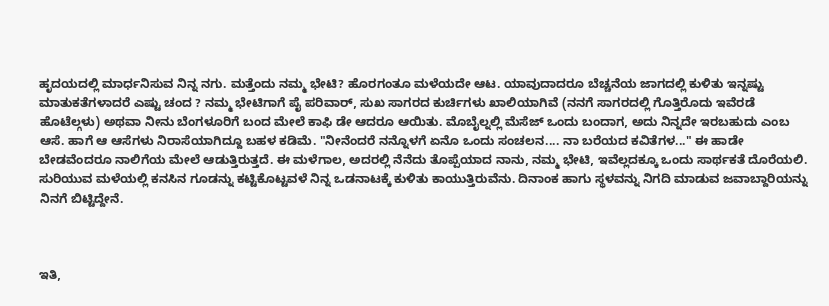ಹೃದಯದಲ್ಲಿ ಮಾರ್ಧನಿಸುವ ನಿನ್ನ ನಗು. ಮತ್ತೆಂದು ನಮ್ಮ ಭೇಟಿ? ಹೊರಗಂತೂ ಮಳೆಯದೇ ಆಟ. ಯಾವುದಾದರೂ ಬೆಚ್ಚನೆಯ ಜಾಗದಲ್ಲಿ ಕುಳಿತು ಇನ್ನಷ್ಟು ಮಾತುಕತೆಗಳಾದರೆ ಎಷ್ಟು ಚಂದ ? ನಮ್ಮ ಭೇಟಿಗಾಗೆ ಪೈ ಪರಿವಾರ್, ಸುಖ ಸಾಗರದ ಕುರ್ಚಿಗಳು ಖಾಲಿಯಾಗಿವೆ (ನನಗೆ ಸಾಗರದಲ್ಲಿ ಗೊತ್ತಿರೊದು ಇವೆರಡೆ ಹೊಟೆಲ್ಗಳು) ಅಥವಾ ನೀನು ಬೆಂಗಳೂರಿಗೆ ಬಂದ ಮೇಲೆ ಕಾಫಿ ಡೇ ಆದರೂ ಆಯಿತು. ಮೊಬೈಲ್ನಲ್ಲಿ ಮೆಸೆಜ್ ಒಂದು ಬಂದಾಗ, ಅದು ನಿನ್ನದೇ ಇರಬಹುದು ಎಂಬ ಆಸೆ. ಹಾಗೆ ಆ ಆಸೆಗಳು ನಿರಾಸೆಯಾಗಿದ್ದೂ ಬಹಳ ಕಡಿಮೆ. "ನೀನೆಂದರೆ ನನ್ನೊಳಗೆ ಏನೊ ಒಂದು ಸಂಚಲನ.... ನಾ ಬರೆಯದ ಕವಿತೆಗಳ..." ಈ ಹಾಡೇ ಬೇಡವೆಂದರೂ ನಾಲಿಗೆಯ ಮೇಲೆ ಆಡುತ್ತಿರುತ್ತದೆ. ಈ ಮಳೆಗಾಲ, ಅದರಲ್ಲಿ ನೆನೆದು ತೊಪ್ಪೆಯಾದ ನಾನು, ನಮ್ಮ ಭೇಟಿ, ಇವೆಲ್ಲದಕ್ಕೂ ಒಂದು ಸಾರ್ಥಕತೆ ದೊರೆಯಲಿ. ಸುರಿಯುವ ಮಳೆಯಲ್ಲಿ ಕನಸಿನ ಗೂಡನ್ನು ಕಟ್ಟಿಕೊಟ್ಟವಳೆ ನಿನ್ನ ಒಡನಾಟಕ್ಕೆ ಕುಳಿತು ಕಾಯುತ್ತಿರುವೆನು. ದಿನಾಂಕ ಹಾಗು ಸ್ಥಳವನ್ನು ನಿಗದಿ ಮಾಡುವ ಜವಾಬ್ದಾರಿಯನ್ನು ನಿನಗೆ ಬಿಟ್ಟಿದ್ದೇನೆ.



ಇತಿ,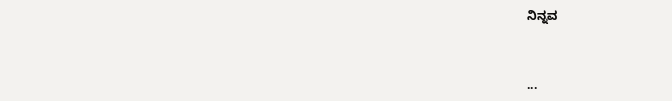ನಿನ್ನವ


...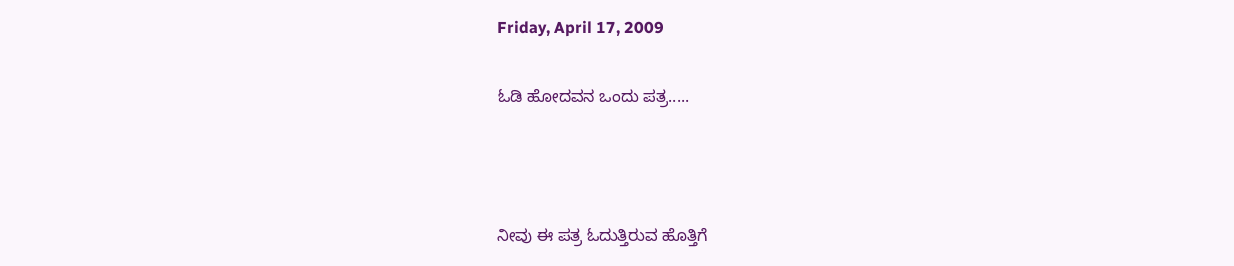Friday, April 17, 2009

ಓಡಿ ಹೋದವನ ಒಂದು ಪತ್ರ.....



ನೀವು ಈ ಪತ್ರ ಓದುತ್ತಿರುವ ಹೊತ್ತಿಗೆ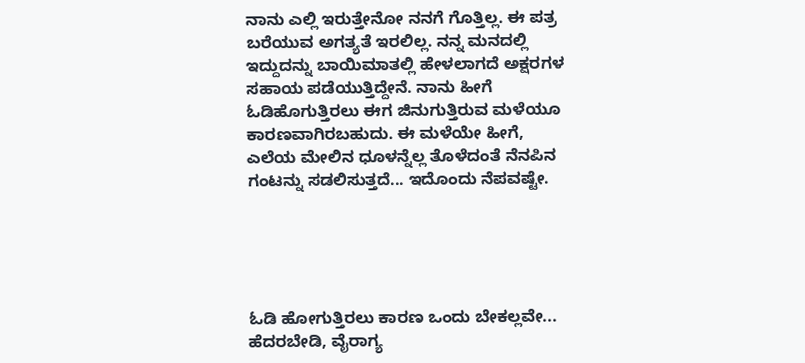ನಾನು ಎಲ್ಲಿ ಇರುತ್ತೇನೋ ನನಗೆ ಗೊತ್ತಿಲ್ಲ. ಈ ಪತ್ರ ಬರೆಯುವ ಅಗತ್ಯತೆ ಇರಲಿಲ್ಲ. ನನ್ನ ಮನದಲ್ಲಿ ಇದ್ದುದನ್ನು ಬಾಯಿಮಾತಲ್ಲಿ ಹೇಳಲಾಗದೆ ಅಕ್ಷರಗಳ ಸಹಾಯ ಪಡೆಯುತ್ತಿದ್ದೇನೆ. ನಾನು ಹೀಗೆ ಓಡಿಹೊಗುತ್ತಿರಲು ಈಗ ಜಿನುಗುತ್ತಿರುವ ಮಳೆಯೂ ಕಾರಣವಾಗಿರಬಹುದು. ಈ ಮಳೆಯೇ ಹೀಗೆ, ಎಲೆಯ ಮೇಲಿನ ಧೂಳನ್ನೆಲ್ಲ ತೊಳೆದಂತೆ ನೆನಪಿನ ಗಂಟನ್ನು ಸಡಲಿಸುತ್ತದೆ... ಇದೊಂದು ನೆಪವಷ್ಟೇ.





ಓಡಿ ಹೋಗುತ್ತಿರಲು ಕಾರಣ ಒಂದು ಬೇಕಲ್ಲವೇ... ಹೆದರಬೇಡಿ, ವೈರಾಗ್ಯ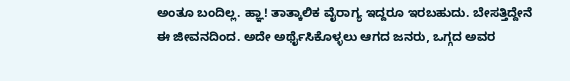ಅಂತೂ ಬಂದಿಲ್ಲ. ಹ್ಞಾ! ತಾತ್ಕಾಲಿಕ ವೈರಾಗ್ಯ ಇದ್ದರೂ ಇರಬಹುದು. ಬೇಸತ್ತಿದ್ದೇನೆ ಈ ಜೀವನದಿಂದ. ಅದೇ ಅರ್ಥೈಸಿಕೊಳ್ಳಲು ಆಗದ ಜನರು, ಒಗ್ಗದ ಅವರ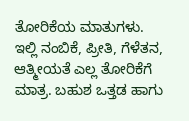ತೋರಿಕೆಯ ಮಾತುಗಳು. ಇಲ್ಲಿ ನಂಬಿಕೆ, ಪ್ರೀತಿ, ಗೆಳೆತನ, ಆತ್ಮೀಯತೆ ಎಲ್ಲ ತೋರಿಕೆಗೆ ಮಾತ್ರ. ಬಹುಶ ಒತ್ತಡ ಹಾಗು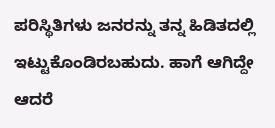ಪರಿಸ್ಥಿತಿಗಳು ಜನರನ್ನು ತನ್ನ ಹಿಡಿತದಲ್ಲಿ ಇಟ್ಟುಕೊಂಡಿರಬಹುದು. ಹಾಗೆ ಆಗಿದ್ದೇ ಆದರೆ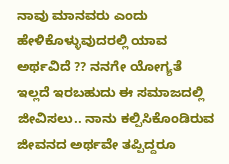ನಾವು ಮಾನವರು ಎಂದು ಹೇಳಿಕೊಳ್ಳುವುದರಲ್ಲಿ ಯಾವ ಅರ್ಥವಿದೆ ?? ನನಗೇ ಯೋಗ್ಯತೆ ಇಲ್ಲದೆ ಇರಬಹುದು ಈ ಸಮಾಜದಲ್ಲಿ ಜೀವಿಸಲು.. ನಾನು ಕಲ್ಪಿಸಿಕೊಂಡಿರುವ ಜೀವನದ ಅರ್ಥವೇ ತಪ್ಪಿದ್ದರೂ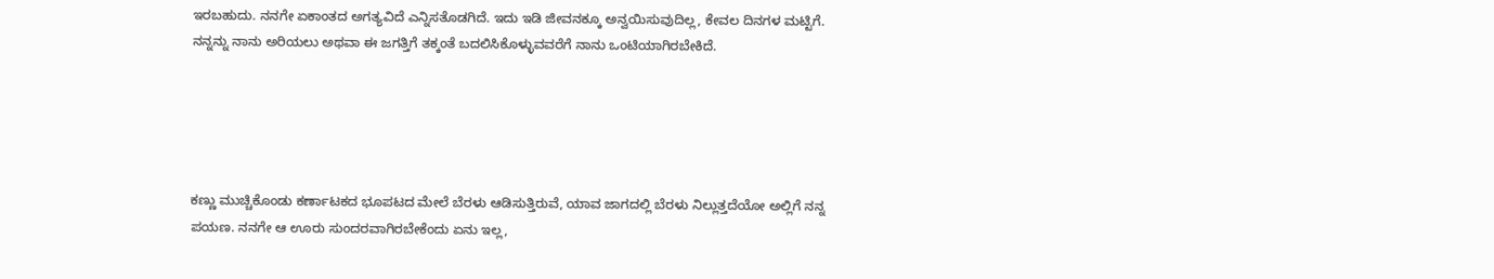ಇರಬಹುದು. ನನಗೇ ಏಕಾಂತದ ಅಗತ್ಯವಿದೆ ಎನ್ನಿಸತೊಡಗಿದೆ. ಇದು ಇಡಿ ಜೀವನಕ್ಕೂ ಅನ್ವಯಿಸುವುದಿಲ್ಲ, ಕೇವಲ ದಿನಗಳ ಮಟ್ಟಿಗೆ. ನನ್ನನ್ನು ನಾನು ಅರಿಯಲು ಅಥವಾ ಈ ಜಗತ್ತಿಗೆ ತಕ್ಕಂತೆ ಬದಲಿಸಿಕೊಳ್ಳುವವರೆಗೆ ನಾನು ಒಂಟಿಯಾಗಿರಬೇಕಿದೆ.





ಕಣ್ಣು ಮುಚ್ಚಿಕೊಂಡು ಕರ್ಣಾಟಕದ ಭೂಪಟದ ಮೇಲೆ ಬೆರಳು ಆಡಿಸುತ್ತಿರುವೆ, ಯಾವ ಜಾಗದಲ್ಲಿ ಬೆರಳು ನಿಲ್ಲುತ್ತದೆಯೋ ಅಲ್ಲಿಗೆ ನನ್ನ ಪಯಣ. ನನಗೇ ಆ ಊರು ಸುಂದರವಾಗಿರಬೇಕೆಂದು ಏನು ಇಲ್ಲ,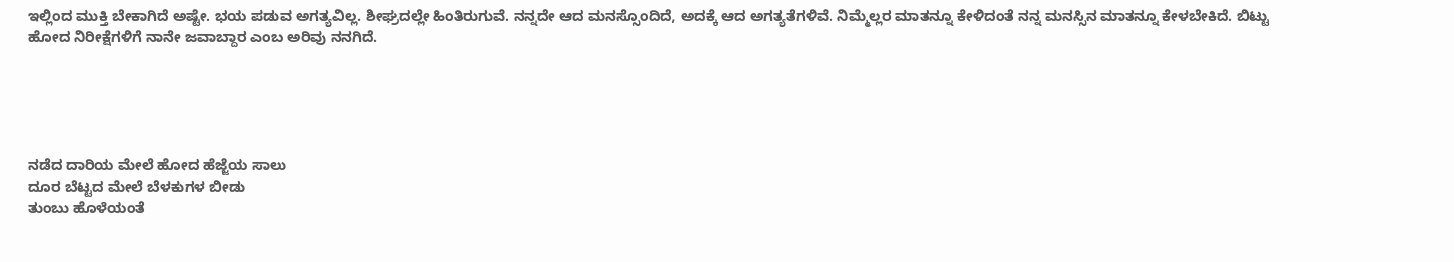ಇಲ್ಲಿಂದ ಮುಕ್ತಿ ಬೇಕಾಗಿದೆ ಅಷ್ಟೇ. ಭಯ ಪಡುವ ಅಗತ್ಯವಿಲ್ಲ. ಶೀಘ್ರದಲ್ಲೇ ಹಿಂತಿರುಗುವೆ. ನನ್ನದೇ ಆದ ಮನಸ್ಸೊಂದಿದೆ, ಅದಕ್ಕೆ ಆದ ಅಗತ್ಯತೆಗಳಿವೆ. ನಿಮ್ಮೆಲ್ಲರ ಮಾತನ್ನೂ ಕೇಳಿದಂತೆ ನನ್ನ ಮನಸ್ಸಿನ ಮಾತನ್ನೂ ಕೇಳಬೇಕಿದೆ. ಬಿಟ್ಟು ಹೋದ ನಿರೀಕ್ಷೆಗಳಿಗೆ ನಾನೇ ಜವಾಬ್ದಾರ ಎಂಬ ಅರಿವು ನನಗಿದೆ.





ನಡೆದ ದಾರಿಯ ಮೇಲೆ ಹೋದ ಹೆಜ್ಜೆಯ ಸಾಲು
ದೂರ ಬೆಟ್ಟದ ಮೇಲೆ ಬೆಳಕುಗಳ ಬೀಡು
ತುಂಬು ಹೊಳೆಯಂತೆ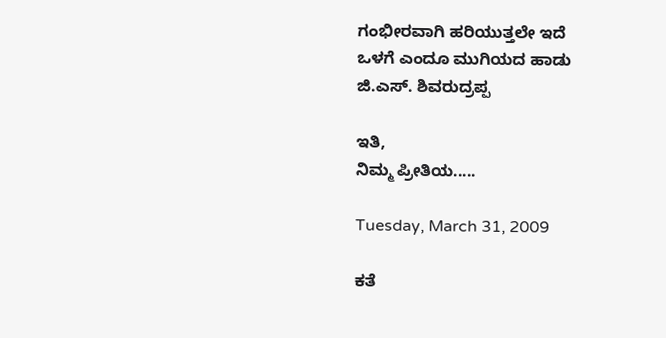ಗಂಭೀರವಾಗಿ ಹರಿಯುತ್ತಲೇ ಇದೆ
ಒಳಗೆ ಎಂದೂ ಮುಗಿಯದ ಹಾಡು
ಜಿ.ಎಸ್. ಶಿವರುದ್ರಪ್ಪ

ಇತಿ,
ನಿಮ್ಮ ಪ್ರೀತಿಯ.....

Tuesday, March 31, 2009

ಕತೆ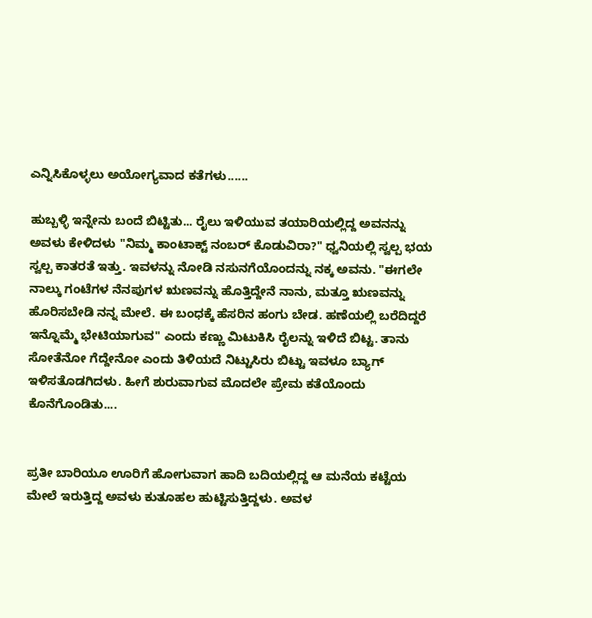ಎನ್ನಿಸಿಕೊಳ್ಳಲು ಅಯೋಗ್ಯವಾದ ಕತೆಗಳು......

ಹುಬ್ಬಳ್ಳಿ ಇನ್ನೇನು ಬಂದೆ ಬಿಟ್ಟಿತು... ರೈಲು ಇಳಿಯುವ ತಯಾರಿಯಲ್ಲಿದ್ದ ಅವನನ್ನು ಅವಳು ಕೇಳಿದಳು "ನಿಮ್ಮ ಕಾಂಟಾಕ್ಟ್ ನಂಬರ್ ಕೊಡುವಿರಾ?" ಧ್ವನಿಯಲ್ಲಿ ಸ್ವಲ್ಪ ಭಯ ಸ್ವಲ್ಪ ಕಾತರತೆ ಇತ್ತು. ಇವಳನ್ನು ನೋಡಿ ನಸುನಗೆಯೊಂದನ್ನು ನಕ್ಕ ಅವನು. "ಈಗಲೇ ನಾಲ್ಕು ಗಂಟೆಗಳ ನೆನಪುಗಳ ಋಣವನ್ನು ಹೊತ್ತಿದ್ದೇನೆ ನಾನು, ಮತ್ತೂ ಋಣವನ್ನು ಹೊರಿಸಬೇಡಿ ನನ್ನ ಮೇಲೆ. ಈ ಬಂಧಕ್ಕೆ ಹೆಸರಿನ ಹಂಗು ಬೇಡ. ಹಣೆಯಲ್ಲಿ ಬರೆದಿದ್ದರೆ ಇನ್ನೊಮ್ಮೆ ಭೇಟಿಯಾಗುವ" ಎಂದು ಕಣ್ಣು ಮಿಟುಕಿಸಿ ರೈಲನ್ನು ಇಳಿದೆ ಬಿಟ್ಟ. ತಾನು ಸೋತೆನೋ ಗೆದ್ದೇನೋ ಎಂದು ತಿಳಿಯದೆ ನಿಟ್ಟುಸಿರು ಬಿಟ್ಟು ಇವಳೂ ಬ್ಯಾಗ್ ಇಳಿಸತೊಡಗಿದಳು. ಹೀಗೆ ಶುರುವಾಗುವ ಮೊದಲೇ ಪ್ರೇಮ ಕತೆಯೊಂದು ಕೊನೆಗೊಂಡಿತು....


ಪ್ರತೀ ಬಾರಿಯೂ ಊರಿಗೆ ಹೋಗುವಾಗ ಹಾದಿ ಬದಿಯಲ್ಲಿದ್ದ ಆ ಮನೆಯ ಕಟ್ಟೆಯ ಮೇಲೆ ಇರುತ್ತಿದ್ದ ಅವಳು ಕುತೂಹಲ ಹುಟ್ಟಿಸುತ್ತಿದ್ದಳು. ಅವಳ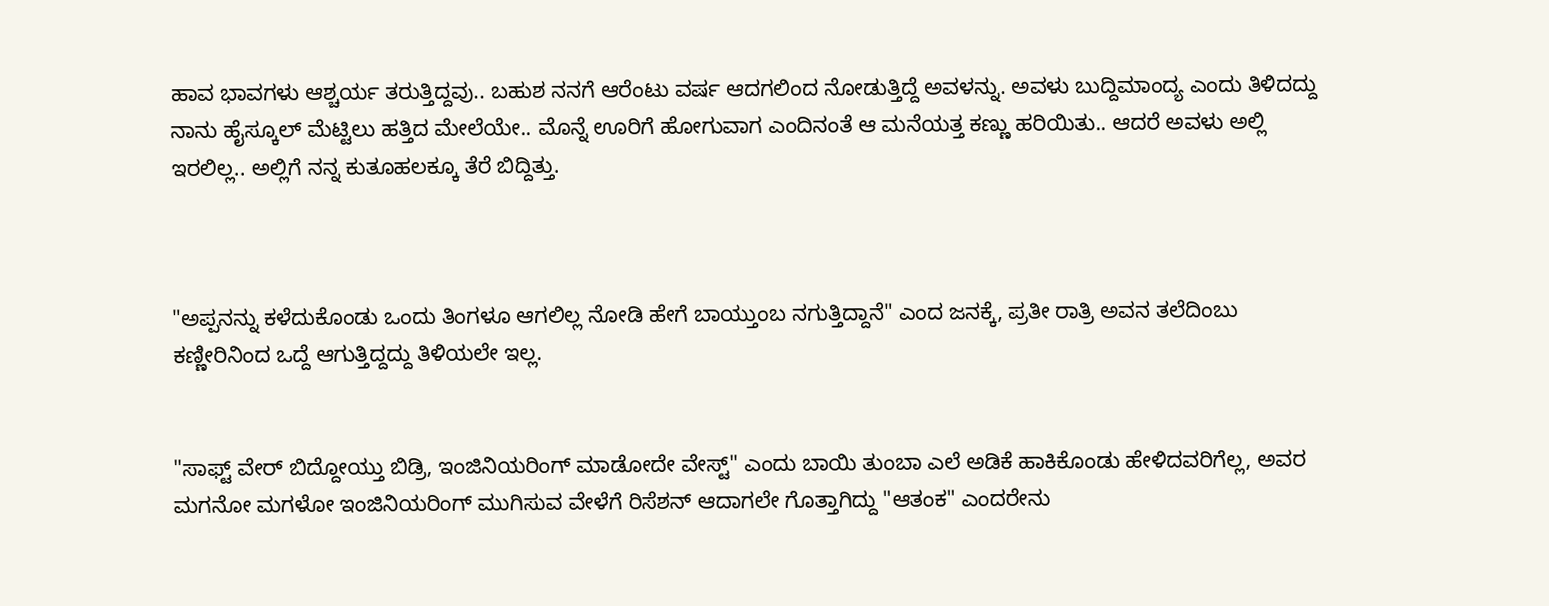ಹಾವ ಭಾವಗಳು ಆಶ್ಚರ್ಯ ತರುತ್ತಿದ್ದವು.. ಬಹುಶ ನನಗೆ ಆರೆಂಟು ವರ್ಷ ಆದಗಲಿಂದ ನೋಡುತ್ತಿದ್ದೆ ಅವಳನ್ನು. ಅವಳು ಬುದ್ದಿಮಾಂದ್ಯ ಎಂದು ತಿಳಿದದ್ದು ನಾನು ಹೈಸ್ಕೂಲ್ ಮೆಟ್ಟಿಲು ಹತ್ತಿದ ಮೇಲೆಯೇ.. ಮೊನ್ನೆ ಊರಿಗೆ ಹೋಗುವಾಗ ಎಂದಿನಂತೆ ಆ ಮನೆಯತ್ತ ಕಣ್ಣು ಹರಿಯಿತು.. ಆದರೆ ಅವಳು ಅಲ್ಲಿ ಇರಲಿಲ್ಲ.. ಅಲ್ಲಿಗೆ ನನ್ನ ಕುತೂಹಲಕ್ಕೂ ತೆರೆ ಬಿದ್ದಿತ್ತು.



"ಅಪ್ಪನನ್ನು ಕಳೆದುಕೊಂಡು ಒಂದು ತಿಂಗಳೂ ಆಗಲಿಲ್ಲ ನೋಡಿ ಹೇಗೆ ಬಾಯ್ತುಂಬ ನಗುತ್ತಿದ್ದಾನೆ" ಎಂದ ಜನಕ್ಕೆ, ಪ್ರತೀ ರಾತ್ರಿ ಅವನ ತಲೆದಿಂಬು ಕಣ್ಣೀರಿನಿಂದ ಒದ್ದೆ ಆಗುತ್ತಿದ್ದದ್ದು ತಿಳಿಯಲೇ ಇಲ್ಲ.


"ಸಾಫ್ಟ್ ವೇರ್ ಬಿದ್ದೋಯ್ತು ಬಿಡ್ರಿ, ಇಂಜಿನಿಯರಿಂಗ್ ಮಾಡೋದೇ ವೇಸ್ಟ್" ಎಂದು ಬಾಯಿ ತುಂಬಾ ಎಲೆ ಅಡಿಕೆ ಹಾಕಿಕೊಂಡು ಹೇಳಿದವರಿಗೆಲ್ಲ, ಅವರ ಮಗನೋ ಮಗಳೋ ಇಂಜಿನಿಯರಿಂಗ್ ಮುಗಿಸುವ ವೇಳೆಗೆ ರಿಸೆಶನ್ ಆದಾಗಲೇ ಗೊತ್ತಾಗಿದ್ದು "ಆತಂಕ" ಎಂದರೇನು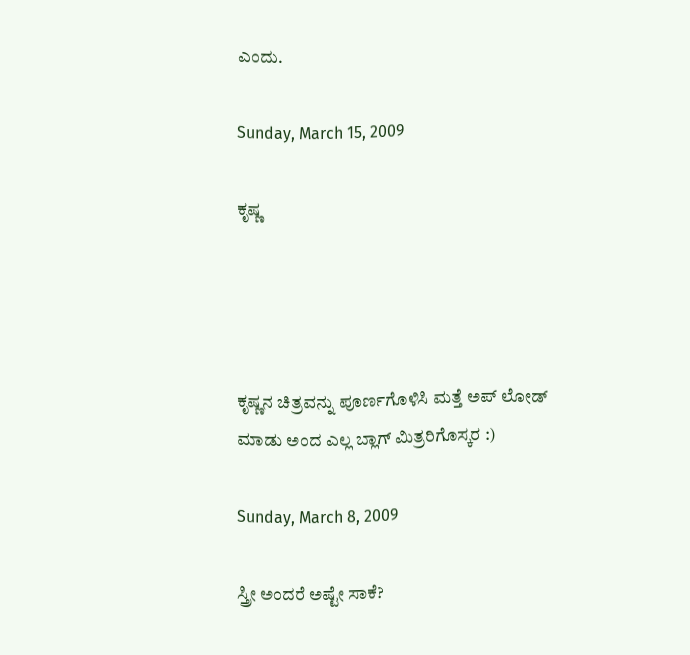ಎಂದು.

Sunday, March 15, 2009

ಕೃಷ್ಣ




ಕೃಷ್ಣನ ಚಿತ್ರವನ್ನು ಪೂರ್ಣಗೊಳಿಸಿ ಮತ್ತೆ ಅಪ್ ಲೋಡ್ ಮಾಡು ಅಂದ ಎಲ್ಲ ಬ್ಲಾಗ್ ಮಿತ್ರರಿಗೊಸ್ಕರ :)

Sunday, March 8, 2009

ಸ್ತ್ರೀ ಅಂದರೆ ಅಷ್ಟೇ ಸಾಕೆ?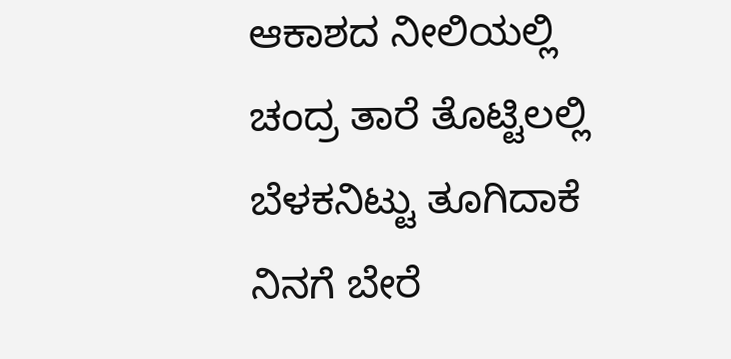ಆಕಾಶದ ನೀಲಿಯಲ್ಲಿ
ಚಂದ್ರ ತಾರೆ ತೊಟ್ಟಿಲಲ್ಲಿ
ಬೆಳಕನಿಟ್ಟು ತೂಗಿದಾಕೆ
ನಿನಗೆ ಬೇರೆ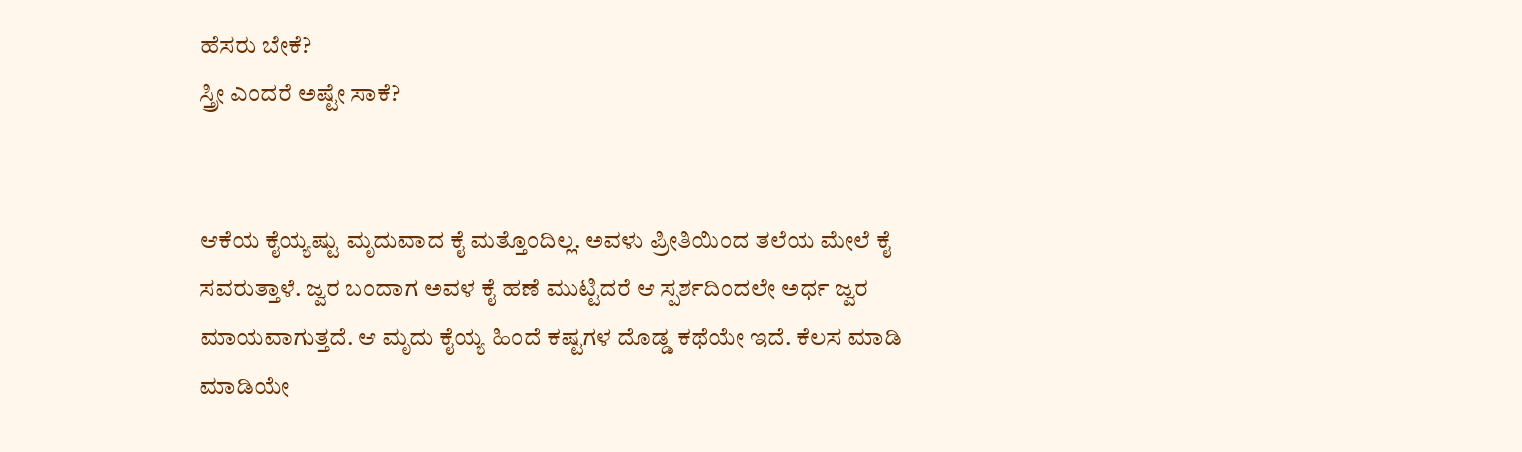ಹೆಸರು ಬೇಕೆ?
ಸ್ತ್ರೀ ಎಂದರೆ ಅಷ್ಟೇ ಸಾಕೆ?


ಆಕೆಯ ಕೈಯ್ಯಷ್ಟು ಮೃದುವಾದ ಕೈ ಮತ್ತೊಂದಿಲ್ಲ. ಅವಳು ಪ್ರೀತಿಯಿಂದ ತಲೆಯ ಮೇಲೆ ಕೈ ಸವರುತ್ತಾಳೆ. ಜ್ವರ ಬಂದಾಗ ಅವಳ ಕೈ ಹಣೆ ಮುಟ್ಟಿದರೆ ಆ ಸ್ಪರ್ಶದಿಂದಲೇ ಅರ್ಧ ಜ್ವರ ಮಾಯವಾಗುತ್ತದೆ. ಆ ಮೃದು ಕೈಯ್ಯ ಹಿಂದೆ ಕಷ್ಟಗಳ ದೊಡ್ಡ ಕಥೆಯೇ ಇದೆ. ಕೆಲಸ ಮಾಡಿ ಮಾಡಿಯೇ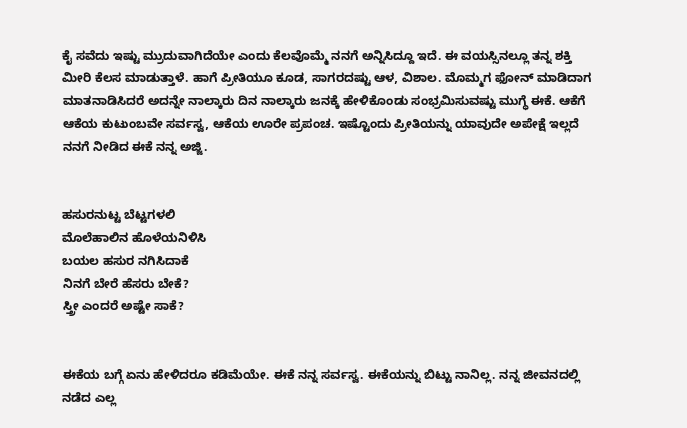ಕೈ ಸವೆದು ಇಷ್ಟು ಮ್ರುದುವಾಗಿದೆಯೇ ಎಂದು ಕೆಲವೊಮ್ಮೆ ನನಗೆ ಅನ್ನಿಸಿದ್ದೂ ಇದೆ. ಈ ವಯಸ್ಸಿನಲ್ಲೂ ತನ್ನ ಶಕ್ತಿ ಮೀರಿ ಕೆಲಸ ಮಾಡುತ್ತಾಳೆ. ಹಾಗೆ ಪ್ರೀತಿಯೂ ಕೂಡ, ಸಾಗರದಷ್ಟು ಆಳ, ವಿಶಾಲ. ಮೊಮ್ಮಗ ಫೋನ್ ಮಾಡಿದಾಗ ಮಾತನಾಡಿಸಿದರೆ ಅದನ್ನೇ ನಾಲ್ಕಾರು ದಿನ ನಾಲ್ಕಾರು ಜನಕ್ಕೆ ಹೇಳಿಕೊಂಡು ಸಂಭ್ರಮಿಸುವಷ್ಟು ಮುಗ್ಧೆ ಈಕೆ. ಆಕೆಗೆ ಆಕೆಯ ಕುಟುಂಬವೇ ಸರ್ವಸ್ವ, ಆಕೆಯ ಊರೇ ಪ್ರಪಂಚ. ಇಷ್ಟೊಂದು ಪ್ರೀತಿಯನ್ನು ಯಾವುದೇ ಅಪೇಕ್ಷೆ ಇಲ್ಲದೆ ನನಗೆ ನೀಡಿದ ಈಕೆ ನನ್ನ ಅಜ್ಜಿ.


ಹಸುರನುಟ್ಟ ಬೆಟ್ಟಗಳಲಿ
ಮೊಲೆಹಾಲಿನ ಹೊಳೆಯನಿಳಿಸಿ
ಬಯಲ ಹಸುರ ನಗಿಸಿದಾಕೆ
ನಿನಗೆ ಬೇರೆ ಹೆಸರು ಬೇಕೆ?
ಸ್ತ್ರೀ ಎಂದರೆ ಅಷ್ಟೇ ಸಾಕೆ?


ಈಕೆಯ ಬಗ್ಗೆ ಏನು ಹೇಳಿದರೂ ಕಡಿಮೆಯೇ. ಈಕೆ ನನ್ನ ಸರ್ವಸ್ವ. ಈಕೆಯನ್ನು ಬಿಟ್ಟು ನಾನಿಲ್ಲ. ನನ್ನ ಜೀವನದಲ್ಲಿ ನಡೆದ ಎಲ್ಲ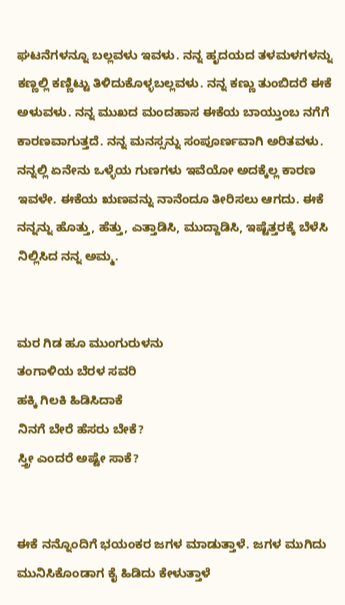ಘಟನೆಗಳನ್ನೂ ಬಲ್ಲವಳು ಇವಳು. ನನ್ನ ಹೃದಯದ ತಳಮಳಗಳನ್ನು ಕಣ್ಣಲ್ಲಿ ಕಣ್ಣಿಟ್ಟು ತಿಳಿದುಕೊಳ್ಳಬಲ್ಲವಳು. ನನ್ನ ಕಣ್ಣು ತುಂಬಿದರೆ ಈಕೆ ಅಳುವಳು. ನನ್ನ ಮುಖದ ಮಂದಹಾಸ ಈಕೆಯ ಬಾಯ್ತುಂಬ ನಗೆಗೆ ಕಾರಣವಾಗುತ್ತದೆ. ನನ್ನ ಮನಸ್ಸನ್ನು ಸಂಪೂರ್ಣವಾಗಿ ಅರಿತವಳು. ನನ್ನಲ್ಲಿ ಏನೇನು ಒಳ್ಳೆಯ ಗುಣಗಳು ಇವೆಯೋ ಅದಕ್ಕೆಲ್ಲ ಕಾರಣ ಇವಳೇ. ಈಕೆಯ ಋಣವನ್ನು ನಾನೆಂದೂ ತೀರಿಸಲು ಆಗದು. ಈಕೆ ನನ್ನನ್ನು ಹೊತ್ತು, ಹೆತ್ತು, ಎತ್ತಾಡಿಸಿ, ಮುದ್ದಾಡಿಸಿ, ಇಷ್ಟೆತ್ತರಕ್ಕೆ ಬೆಳೆಸಿ ನಿಲ್ಲಿಸಿದ ನನ್ನ ಅಮ್ಮ.


ಮರ ಗಿಡ ಹೂ ಮುಂಗುರುಳನು
ತಂಗಾಳಿಯ ಬೆರಳ ಸವರಿ
ಹಕ್ಕಿ ಗಿಲಕಿ ಹಿಡಿಸಿದಾಕೆ
ನಿನಗೆ ಬೇರೆ ಹೆಸರು ಬೇಕೆ?
ಸ್ತ್ರೀ ಎಂದರೆ ಅಷ್ಟೇ ಸಾಕೆ?


ಈಕೆ ನನ್ನೊಂದಿಗೆ ಭಯಂಕರ ಜಗಳ ಮಾಡುತ್ತಾಳೆ. ಜಗಳ ಮುಗಿದು ಮುನಿಸಿಕೊಂಡಾಗ ಕೈ ಹಿಡಿದು ಕೇಳುತ್ತಾಳೆ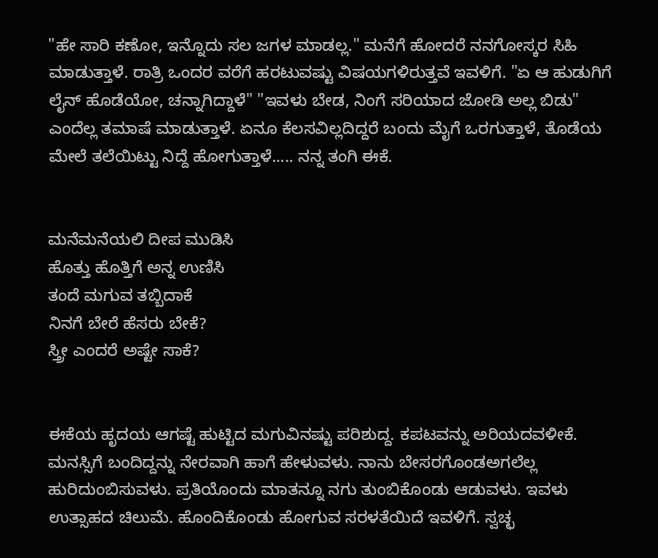"ಹೇ ಸಾರಿ ಕಣೋ, ಇನ್ನೊದು ಸಲ ಜಗಳ ಮಾಡಲ್ಲ." ಮನೆಗೆ ಹೋದರೆ ನನಗೋಸ್ಕರ ಸಿಹಿ ಮಾಡುತ್ತಾಳೆ. ರಾತ್ರಿ ಒಂದರ ವರೆಗೆ ಹರಟುವಷ್ಟು ವಿಷಯಗಳಿರುತ್ತವೆ ಇವಳಿಗೆ. "ಏ ಆ ಹುಡುಗಿಗೆ ಲೈನ್ ಹೊಡೆಯೋ, ಚನ್ನಾಗಿದ್ದಾಳೆ" "ಇವಳು ಬೇಡ, ನಿಂಗೆ ಸರಿಯಾದ ಜೋಡಿ ಅಲ್ಲ ಬಿಡು" ಎಂದೆಲ್ಲ ತಮಾಷೆ ಮಾಡುತ್ತಾಳೆ. ಏನೂ ಕೆಲಸವಿಲ್ಲದಿದ್ದರೆ ಬಂದು ಮೈಗೆ ಒರಗುತ್ತಾಳೆ, ತೊಡೆಯ ಮೇಲೆ ತಲೆಯಿಟ್ಟು ನಿದ್ದೆ ಹೋಗುತ್ತಾಳೆ..... ನನ್ನ ತಂಗಿ ಈಕೆ.


ಮನೆಮನೆಯಲಿ ದೀಪ ಮುಡಿಸಿ
ಹೊತ್ತು ಹೊತ್ತಿಗೆ ಅನ್ನ ಉಣಿಸಿ
ತಂದೆ ಮಗುವ ತಬ್ಬಿದಾಕೆ
ನಿನಗೆ ಬೇರೆ ಹೆಸರು ಬೇಕೆ?
ಸ್ತ್ರೀ ಎಂದರೆ ಅಷ್ಟೇ ಸಾಕೆ?


ಈಕೆಯ ಹೃದಯ ಆಗಷ್ಟೆ ಹುಟ್ಟಿದ ಮಗುವಿನಷ್ಟು ಪರಿಶುದ್ದ. ಕಪಟವನ್ನು ಅರಿಯದವಳೀಕೆ. ಮನಸ್ಸಿಗೆ ಬಂದಿದ್ದನ್ನು ನೇರವಾಗಿ ಹಾಗೆ ಹೇಳುವಳು. ನಾನು ಬೇಸರಗೊಂಡಅಗಲೆಲ್ಲ ಹುರಿದುಂಬಿಸುವಳು. ಪ್ರತಿಯೊಂದು ಮಾತನ್ನೂ ನಗು ತುಂಬಿಕೊಂಡು ಆಡುವಳು. ಇವಳು ಉತ್ಸಾಹದ ಚಿಲುಮೆ. ಹೊಂದಿಕೊಂಡು ಹೋಗುವ ಸರಳತೆಯಿದೆ ಇವಳಿಗೆ. ಸ್ವಚ್ಛ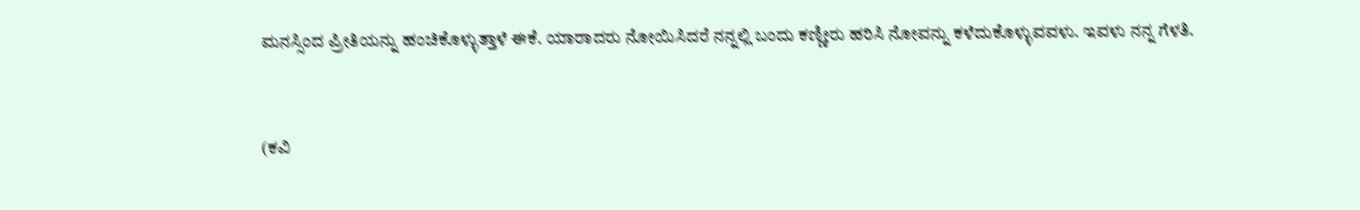ಮನಸ್ಸಿಂದ ಪ್ರೀತಿಯನ್ನು ಹಂಚಿಕೊಳ್ಳುತ್ತಾಳೆ ಈಕೆ. ಯಾರಾದರು ನೋಯಿಸಿದರೆ ನನ್ನಲ್ಲಿ ಬಂದು ಕಣ್ಣೀರು ಹರಿಸಿ ನೋವನ್ನು ಕಳೆದುಕೊಳ್ಳುವವಳು. ಇವಳು ನನ್ನ ಗೆಳತಿ.



(ಕವಿ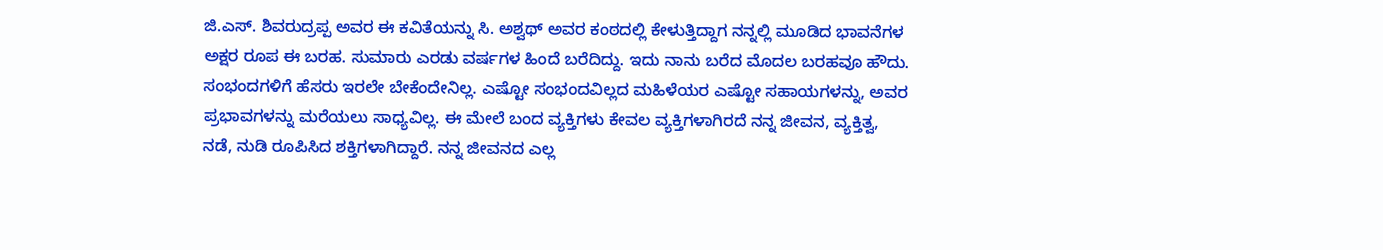ಜಿ.ಎಸ್. ಶಿವರುದ್ರಪ್ಪ ಅವರ ಈ ಕವಿತೆಯನ್ನು ಸಿ. ಅಶ್ವಥ್ ಅವರ ಕಂಠದಲ್ಲಿ ಕೇಳುತ್ತಿದ್ದಾಗ ನನ್ನಲ್ಲಿ ಮೂಡಿದ ಭಾವನೆಗಳ ಅಕ್ಷರ ರೂಪ ಈ ಬರಹ. ಸುಮಾರು ಎರಡು ವರ್ಷಗಳ ಹಿಂದೆ ಬರೆದಿದ್ದು. ಇದು ನಾನು ಬರೆದ ಮೊದಲ ಬರಹವೂ ಹೌದು. ಸಂಭಂದಗಳಿಗೆ ಹೆಸರು ಇರಲೇ ಬೇಕೆಂದೇನಿಲ್ಲ. ಎಷ್ಟೋ ಸಂಭಂದವಿಲ್ಲದ ಮಹಿಳೆಯರ ಎಷ್ಟೋ ಸಹಾಯಗಳನ್ನು, ಅವರ ಪ್ರಭಾವಗಳನ್ನು ಮರೆಯಲು ಸಾಧ್ಯವಿಲ್ಲ. ಈ ಮೇಲೆ ಬಂದ ವ್ಯಕ್ತಿಗಳು ಕೇವಲ ವ್ಯಕ್ತಿಗಳಾಗಿರದೆ ನನ್ನ ಜೀವನ, ವ್ಯಕ್ತಿತ್ವ, ನಡೆ, ನುಡಿ ರೂಪಿಸಿದ ಶಕ್ತಿಗಳಾಗಿದ್ದಾರೆ. ನನ್ನ ಜೀವನದ ಎಲ್ಲ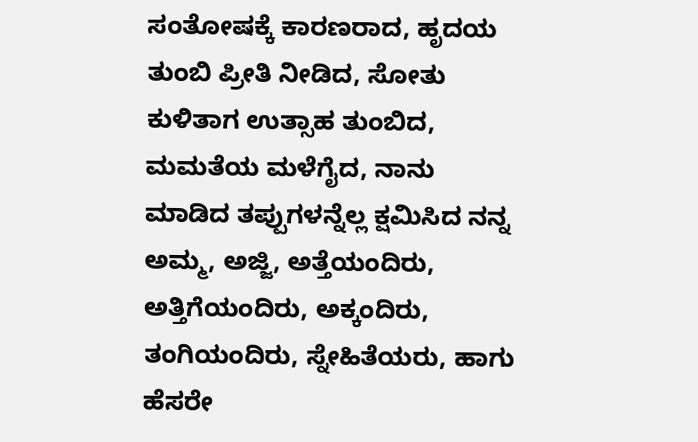ಸಂತೋಷಕ್ಕೆ ಕಾರಣರಾದ, ಹೃದಯ ತುಂಬಿ ಪ್ರೀತಿ ನೀಡಿದ, ಸೋತು ಕುಳಿತಾಗ ಉತ್ಸಾಹ ತುಂಬಿದ, ಮಮತೆಯ ಮಳೆಗೈದ, ನಾನು ಮಾಡಿದ ತಪ್ಪುಗಳನ್ನೆಲ್ಲ ಕ್ಷಮಿಸಿದ ನನ್ನ ಅಮ್ಮ, ಅಜ್ಜಿ, ಅತ್ತೆಯಂದಿರು, ಅತ್ತಿಗೆಯಂದಿರು, ಅಕ್ಕಂದಿರು, ತಂಗಿಯಂದಿರು, ಸ್ನೇಹಿತೆಯರು, ಹಾಗು ಹೆಸರೇ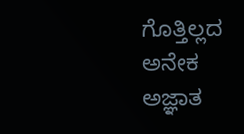ಗೊತ್ತಿಲ್ಲದ ಅನೇಕ ಅಜ್ಞಾತ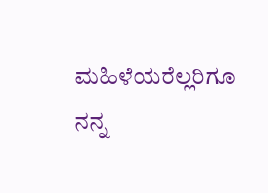ಮಹಿಳೆಯರೆಲ್ಲರಿಗೂ ನನ್ನ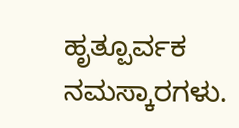ಹೃತ್ಪೂರ್ವಕ ನಮಸ್ಕಾರಗಳು.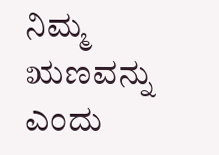ನಿಮ್ಮ ಋಣವನ್ನು ಎಂದು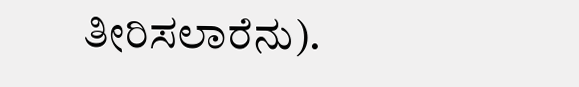ತೀರಿಸಲಾರೆನು).